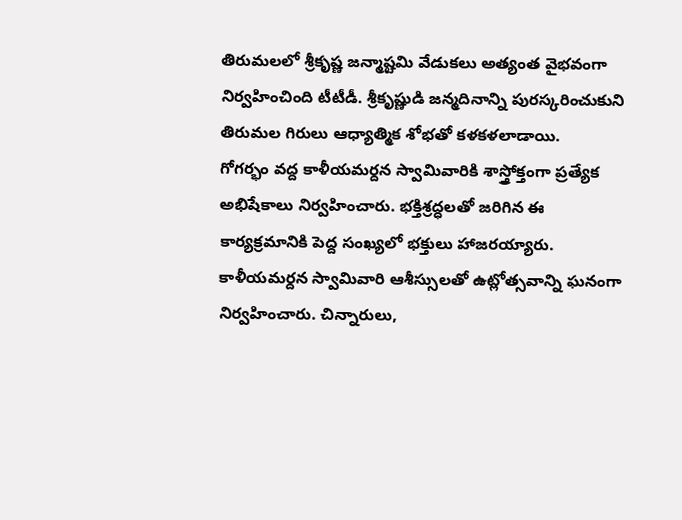తిరుమలలో శ్రీకృష్ణ జన్మాష్టమి వేడుకలు అత్యంత వైభవంగా నిర్వహించింది టీటీడీ. శ్రీకృష్ణుడి జన్మదినాన్ని పురస్కరించుకుని తిరుమల గిరులు ఆధ్యాత్మిక శోభతో కళకళలాడాయి.
గోగర్భం వద్ద కాళీయమర్దన స్వామివారికి శాస్త్రోక్తంగా ప్రత్యేక అభిషేకాలు నిర్వహించారు. భక్తిశ్రద్ధలతో జరిగిన ఈ కార్యక్రమానికి పెద్ద సంఖ్యలో భక్తులు హాజరయ్యారు. కాళీయమర్దన స్వామివారి ఆశీస్సులతో ఉట్లోత్సవాన్ని ఘనంగా నిర్వహించారు. చిన్నారులు,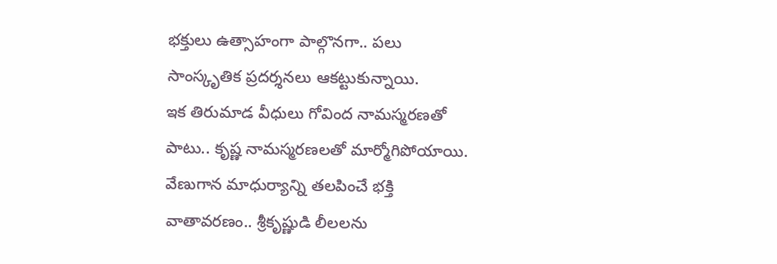భక్తులు ఉత్సాహంగా పాల్గొనగా.. పలు సాంస్కృతిక ప్రదర్శనలు ఆకట్టుకున్నాయి.
ఇక తిరుమాడ వీధులు గోవింద నామస్మరణతో పాటు.. కృష్ణ నామస్మరణలతో మార్మోగిపోయాయి. వేణుగాన మాధుర్యాన్ని తలపించే భక్తి వాతావరణం.. శ్రీకృష్ణుడి లీలలను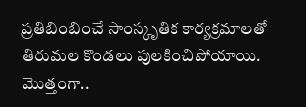ప్రతిబింబించే సాంస్కృతిక కార్యక్రమాలతో తిరుమల కొండలు పులకించిపోయాయి.
మొత్తంగా..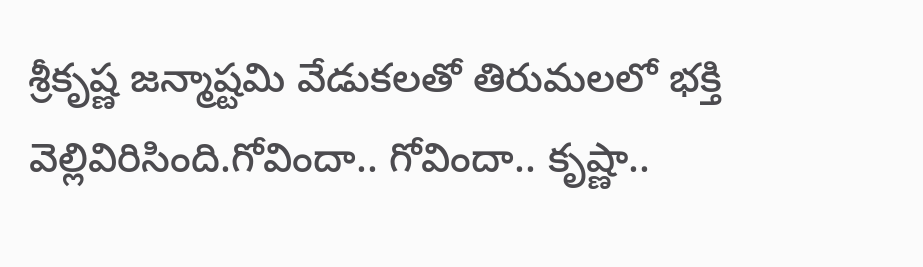శ్రీకృష్ణ జన్మాష్టమి వేడుకలతో తిరుమలలో భక్తి వెల్లివిరిసింది.గోవిందా.. గోవిందా.. కృష్ణా..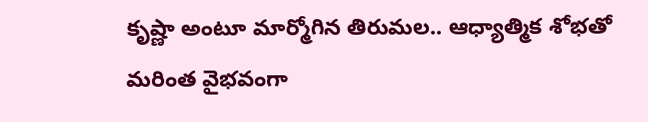కృష్ణా అంటూ మార్మోగిన తిరుమల.. ఆధ్యాత్మిక శోభతో మరింత వైభవంగా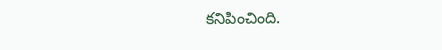కనిపించింది.